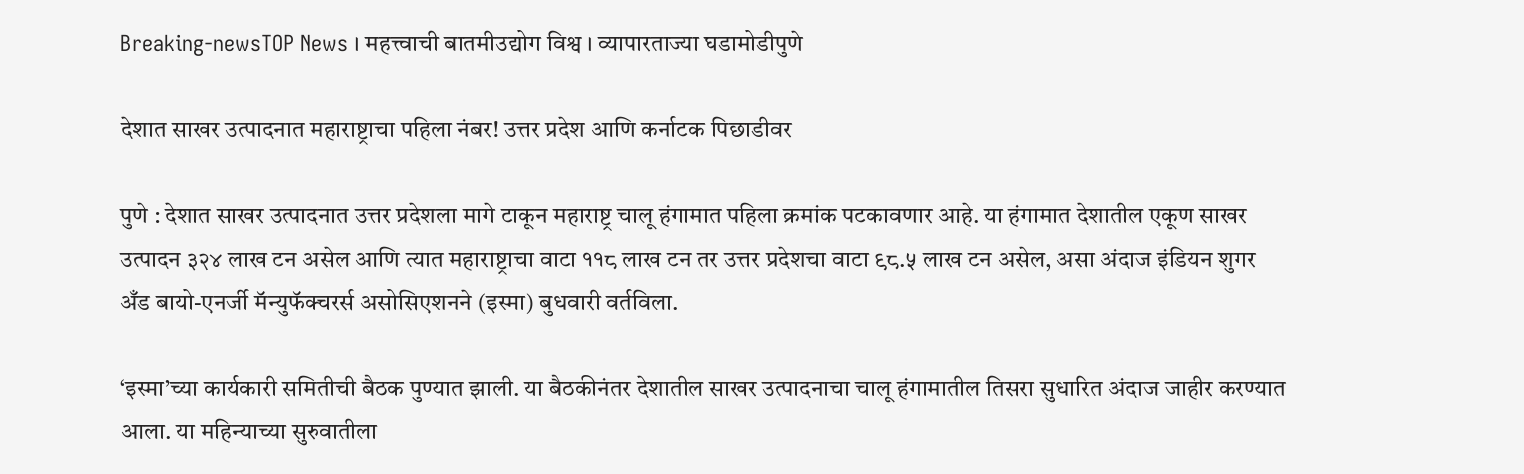Breaking-newsTOP News । महत्त्वाची बातमीउद्योग विश्व । व्यापारताज्या घडामोडीपुणे

देशात साखर उत्पादनात महाराष्ट्राचा पहिला नंबर! उत्तर प्रदेश आणि कर्नाटक पिछाडीवर

पुणे : देशात साखर उत्पादनात उत्तर प्रदेशला मागे टाकून महाराष्ट्र चालू हंगामात पहिला क्रमांक पटकावणार आहे. या हंगामात देशातील एकूण साखर उत्पादन ३२४ लाख टन असेल आणि त्यात महाराष्ट्राचा वाटा ११८ लाख टन तर उत्तर प्रदेशचा वाटा ९८.५ लाख टन असेल, असा अंदाज इंडियन शुगर अँड बायो-एनर्जी मॅन्युफॅक्चरर्स असोसिएशनने (इस्मा) बुधवारी वर्तविला.

‘इस्मा’च्या कार्यकारी समितीची बैठक पुण्यात झाली. या बैठकीनंतर देशातील साखर उत्पादनाचा चालू हंगामातील तिसरा सुधारित अंदाज जाहीर करण्यात आला. या महिन्याच्या सुरुवातीला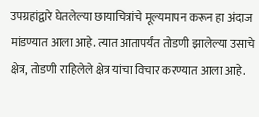उपग्रहांद्वारे घेतलेल्या छायाचित्रांचे मूल्यमापन करून हा अंदाज मांडण्यात आला आहे. त्यात आतापर्यंत तोडणी झालेल्या उसाचे क्षेत्र, तोडणी राहिलेले क्षेत्र यांचा विचार करण्यात आला आहे.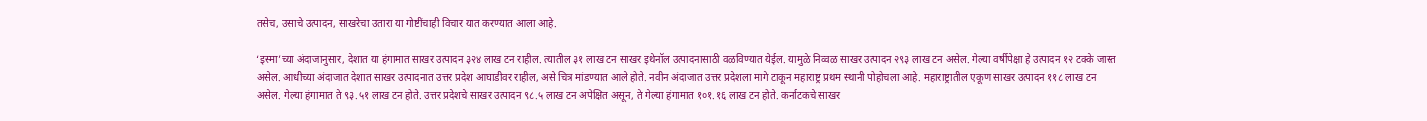तसेच, उसाचे उत्पादन, साखरेचा उतारा या गोष्टींचाही विचार यात करण्यात आला आहे.

‘इस्मा’च्या अंदाजानुसार, देशात या हंगामात साखर उत्पादन ३२४ लाख टन राहील. त्यातील ३१ लाख टन साखर इथेनॉल उत्पादनासाठी वळविण्यात येईल. यामुळे निव्वळ साखर उत्पादन २९३ लाख टन असेल. गेल्या वर्षीपेक्षा हे उत्पादन १२ टक्के जास्त असेल. आधीच्या अंदाजात देशात साखर उत्पादनात उत्तर प्रदेश आघाडीवर राहील, असे चित्र मांडण्यात आले होते. नवीन अंदाजात उत्तर प्रदेशला मागे टाकून महाराष्ट्र प्रथम स्थानी पोहोचला आहे. महाराष्ट्रातील एकूण साखर उत्पादन ११८ लाख टन असेल. गेल्या हंगामात ते ९३.५१ लाख टन होते. उत्तर प्रदेशचे साखर उत्पादन ९८.५ लाख टन अपेक्षित असून, ते गेल्या हंगामात १०१.१६ लाख टन होते. कर्नाटकचे साखर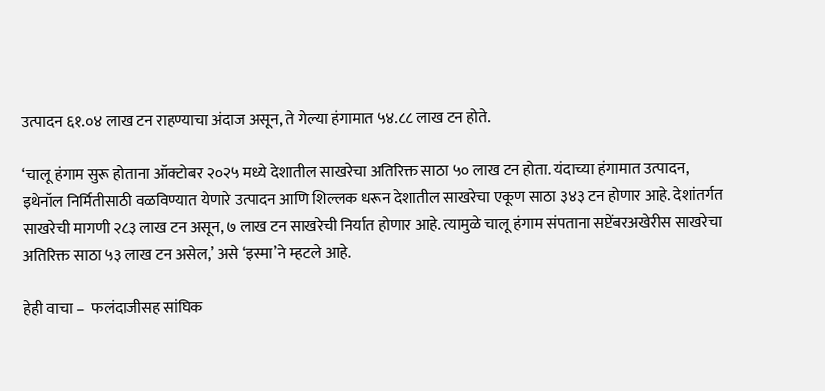उत्पादन ६१.०४ लाख टन राहण्याचा अंदाज असून, ते गेल्या हंगामात ५४.८८ लाख टन होते.

‘चालू हंगाम सुरू होताना ऑक्टोबर २०२५ मध्ये देशातील साखरेचा अतिरिक्त साठा ५० लाख टन होता. यंदाच्या हंगामात उत्पादन, इथेनॉल निर्मितीसाठी वळविण्यात येणारे उत्पादन आणि शिल्लक धरून देशातील साखरेचा एकूण साठा ३४३ टन होणार आहे. देशांतर्गत साखरेची मागणी २८३ लाख टन असून, ७ लाख टन साखरेची निर्यात होणार आहे. त्यामुळे चालू हंगाम संपताना सप्टेंबरअखेरीस साखरेचा अतिरिक्त साठा ५३ लाख टन असेल,’ असे ‘इस्मा’ने म्हटले आहे.

हेही वाचा –  फलंदाजीसह सांघिक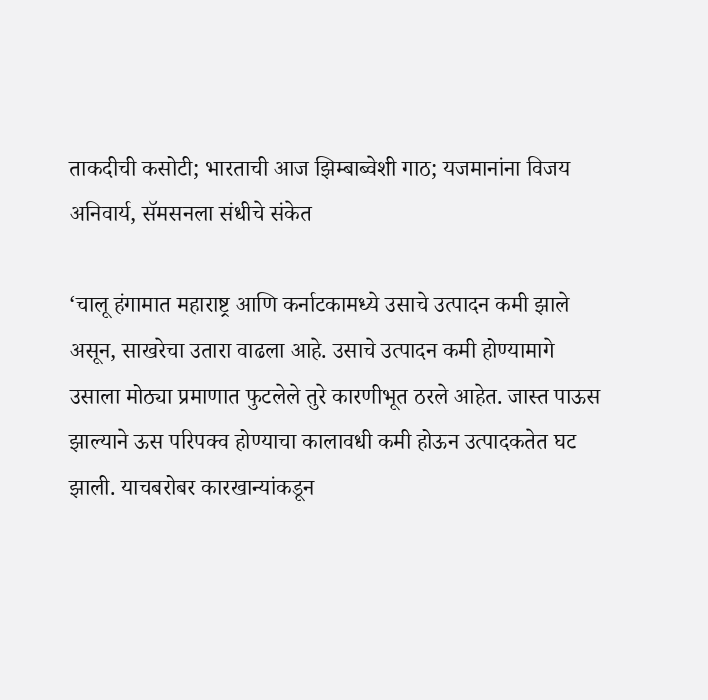ताकदीची कसोटी; भारताची आज झिम्बाब्वेशी गाठ; यजमानांना विजय अनिवार्य, सॅमसनला संधीचे संकेत

‘चालू हंगामात महाराष्ट्र आणि कर्नाटकामध्ये उसाचे उत्पादन कमी झाले असून, साखरेचा उतारा वाढला आहे. उसाचे उत्पादन कमी होण्यामागे उसाला मोठ्या प्रमाणात फुटलेले तुरे कारणीभूत ठरले आहेत. जास्त पाऊस झाल्याने ऊस परिपक्व होण्याचा कालावधी कमी होऊन उत्पादकतेत घट झाली. याचबरोबर कारखान्यांकडून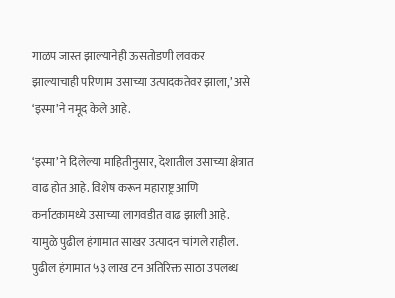गाळप जास्त झाल्यानेही ऊसतोडणी लवकर झाल्याचाही परिणाम उसाच्या उत्पादकतेवर झाला,’ असे ‘इस्मा’ने नमूद केले आहे.

‘इस्मा’ने दिलेल्या माहितीनुसार, देशातील उसाच्या क्षेत्रात वाढ होत आहे. विशेष करून महाराष्ट्र आणि कर्नाटकामध्ये उसाच्या लागवडीत वाढ झाली आहे. यामुळे पुढील हंगामात साखर उत्पादन चांगले राहील. पुढील हंगामात ५३ लाख टन अतिरिक्त साठा उपलब्ध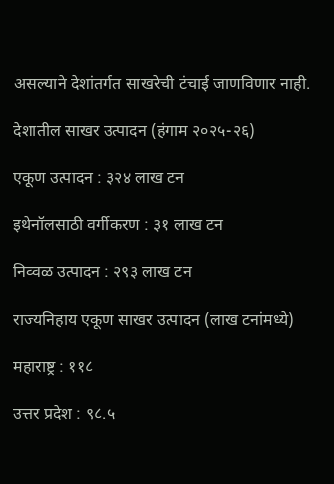असल्याने देशांतर्गत साखरेची टंचाई जाणविणार नाही.

देशातील साखर उत्पादन (हंगाम २०२५-२६)

एकूण उत्पादन : ३२४ लाख टन

इथेनॉलसाठी वर्गीकरण : ३१ लाख टन

निव्वळ उत्पादन : २९३ लाख टन

राज्यनिहाय एकूण साखर उत्पादन (लाख टनांमध्ये)

महाराष्ट्र : ११८

उत्तर प्रदेश : ९८.५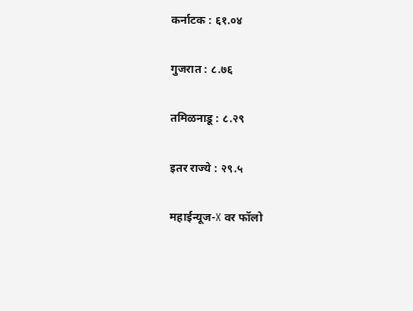कर्नाटक : ६१.०४

गुजरात : ८.७६

तमिळनाडू : ८.२९

इतर राज्ये : २९.५

महाईन्यूज-X वर फॉलो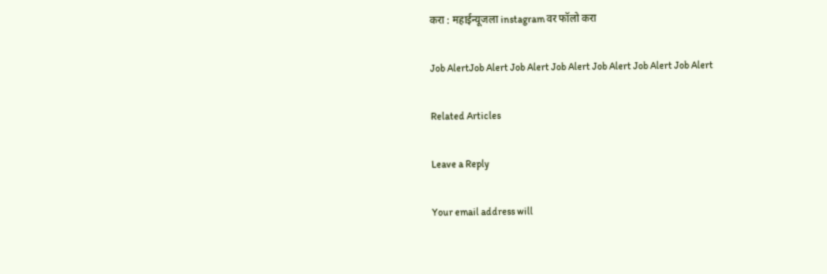करा : महाईन्यूजला instagram वर फॉलो करा

Job AlertJob Alert Job Alert Job Alert Job Alert Job Alert Job Alert

Related Articles

Leave a Reply

Your email address will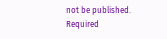not be published. Required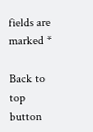fields are marked *

Back to top button